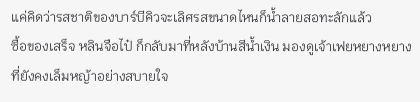แค่คิดว่ารสชาติของบาร์บีคิวจะเลิศรสขนาดไหนก็น้ำลายสอทะลักแล้ว
ซื้อของเสร็จ หลินจือไป๋ ก็กลับมาที่หลังบ้านสีน้ำเงิน มองดูเจ้าเฟยหยางหยางที่ยังคงเล็มหญ้าอย่างสบายใจ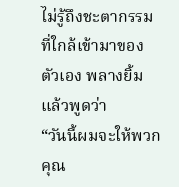ไม่รู้ถึงชะตากรรมที่ใกล้เข้ามาของตัวเอง พลางยิ้มแล้วพูดว่า
“วันนี้ผมจะให้พวกคุณ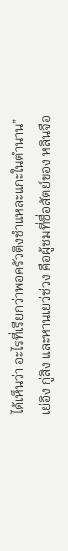ได้เห็นว่า อะไรที่เรียกว่าพอครัวติงชำแหละแกะในตำนาน”
เย่อิง กู่สิง และหานเยว่ช่วง คือผู้ชมที่ซื่อสัตย์ของ หลินจือ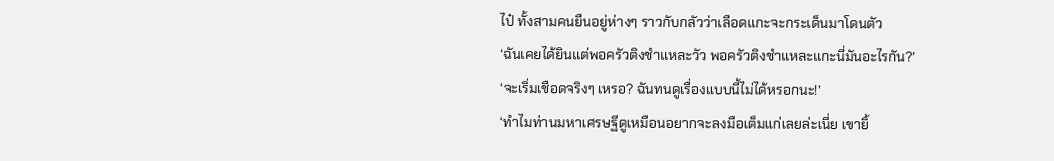ไป๋ ทั้งสามคนยืนอยู่ห่างๆ ราวกับกลัวว่าเลือดแกะจะกระเด็นมาโดนตัว
‘ฉันเคยได้ยินแต่พอครัวติงชำแหละวัว พอครัวติงชำแหละแกะนี่มันอะไรกัน?’
‘จะเริ่มเชือดจริงๆ เหรอ? ฉันทนดูเรื่องแบบนี้ไม่ได้หรอกนะ!’
‘ทำไมท่านมหาเศรษฐีดูเหมือนอยากจะลงมือเต็มแก่เลยล่ะเนี่ย เขายิ้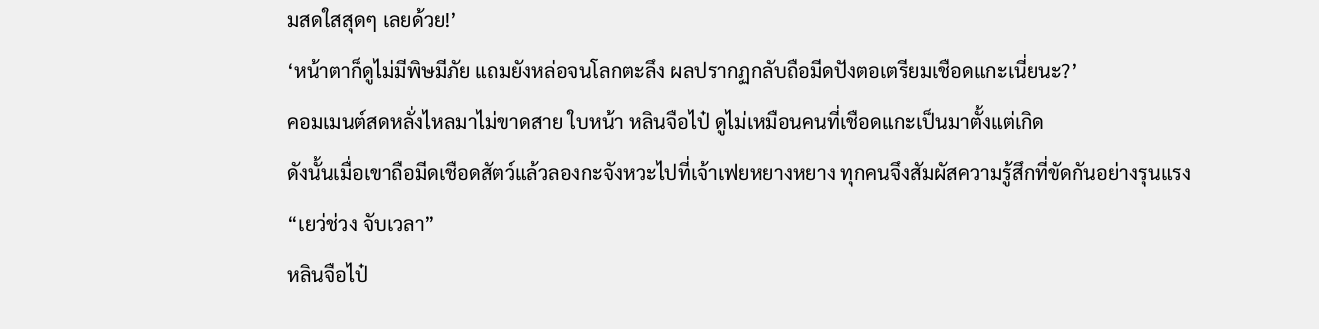มสดใสสุดๆ เลยด้วย!’
‘หน้าตาก็ดูไม่มีพิษมีภัย แถมยังหล่อจนโลกตะลึง ผลปรากฏกลับถือมีดปังตอเตรียมเชือดแกะเนี่ยนะ?’
คอมเมนต์สดหลั่งไหลมาไม่ขาดสาย ใบหน้า หลินจือไป๋ ดูไม่เหมือนคนที่เชือดแกะเป็นมาตั้งแต่เกิด
ดังนั้นเมื่อเขาถือมีดเชือดสัตว์แล้วลองกะจังหวะไปที่เจ้าเฟยหยางหยาง ทุกคนจึงสัมผัสความรู้สึกที่ขัดกันอย่างรุนแรง
“เยว่ช่วง จับเวลา”
หลินจือไป๋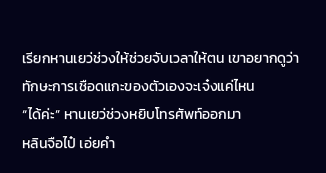เรียกหานเยว่ช่วงให้ช่วยจับเวลาให้ตน เขาอยากดูว่าทักษะการเชือดแกะของตัวเองจะเจ๋งแค่ไหน
“ได้ค่ะ” หานเยว่ช่วงหยิบโทรศัพท์ออกมา
หลินจือไป๋ เอ่ยคำ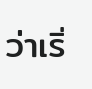ว่าเริ่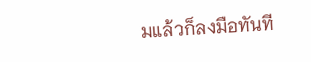มแล้วก็ลงมือทันที